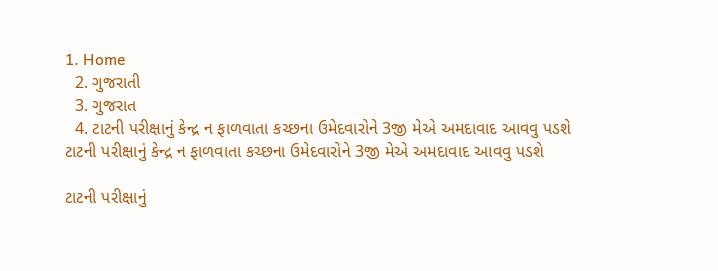1. Home
  2. ગુજરાતી
  3. ગુજરાત
  4. ટાટની પરીક્ષાનું કેન્દ્ર ન ફાળવાતા કચ્છના ઉમેદવારોને 3જી મેએ અમદાવાદ આવવુ પડશે
ટાટની પરીક્ષાનું કેન્દ્ર ન ફાળવાતા કચ્છના ઉમેદવારોને 3જી મેએ અમદાવાદ આવવુ પડશે

ટાટની પરીક્ષાનું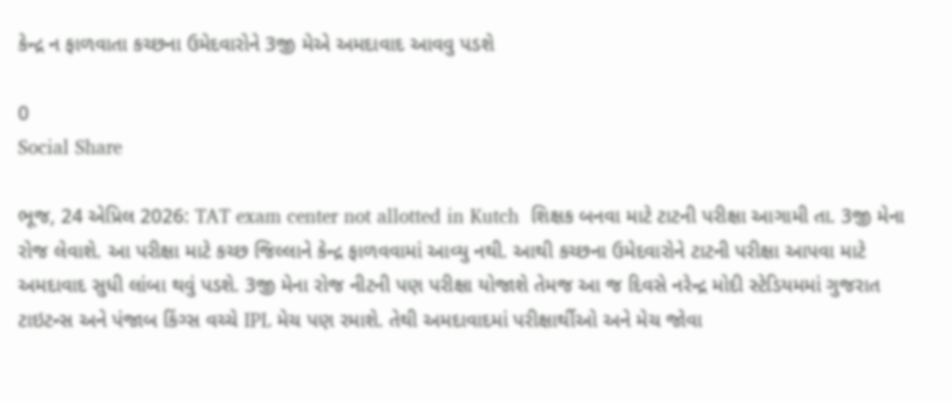કેન્દ્ર ન ફાળવાતા કચ્છના ઉમેદવારોને 3જી મેએ અમદાવાદ આવવુ પડશે

0
Social Share

ભૂજ, 24 એપ્રિલ 2026: TAT exam center not allotted in Kutch  શિક્ષક બનવા માટે ટાટની પરીક્ષા આગામી તા. 3જી મેના રોજ લેવાશે. આ પરીક્ષા માટે કચ્છ જિલ્લાને કેન્દ્ર ફાળવવામાં આવ્યુ નથી. આથી કચ્છના ઉમેદવારોને ટાટની પરીક્ષા આપવા માટે અમદાવાદ સુધી લાંબા થવું પડશે. 3જી મેના રોજ નીટની પણ પરીક્ષા યોજાશે તેમજ આ જ દિવસે નરેન્દ્ર મોદી સ્ટેડિયમમાં ગુજરાત ટાઇટન્સ અને પંજાબ કિંગ્સ વચ્ચે IPL મેચ પણ રમાશે. તેથી અમદાવાદમાં પરીક્ષાર્થીઓ અને મેચ જોવા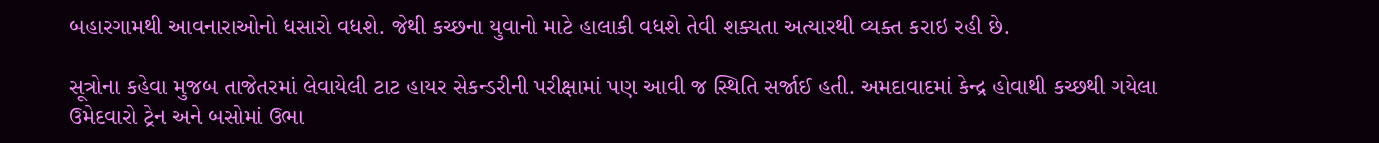બહારગામથી આવનારાઓનો ધસારો વધશે. જેથી કચ્છના યુવાનો માટે હાલાકી વધશે તેવી શક્યતા અત્યારથી વ્યક્ત કરાઇ રહી છે.

સૂત્રોના કહેવા મુજબ તાજેતરમાં લેવાયેલી ટાટ હાયર સેકન્ડરીની પરીક્ષામાં પણ આવી જ સ્થિતિ સર્જાઈ હતી. અમદાવાદમાં કેન્દ્ર હોવાથી કચ્છથી ગયેલા ઉમેદવારો ટ્રેન અને બસોમાં ઉભા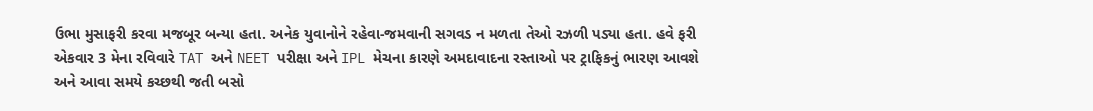ઉભા મુસાફરી કરવા મજબૂર બન્યા હતા. અનેક યુવાનોને રહેવા-જમવાની સગવડ ન મળતા તેઓ રઝળી પડ્યા હતા. હવે ફરી એકવાર 3 મેના રવિવારે TAT અને NEET પરીક્ષા અને IPL મેચના કારણે અમદાવાદના રસ્તાઓ પર ટ્રાફિકનું ભારણ આવશે અને આવા સમયે કચ્છથી જતી બસો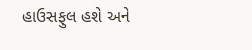હાઉસફુલ હશે અને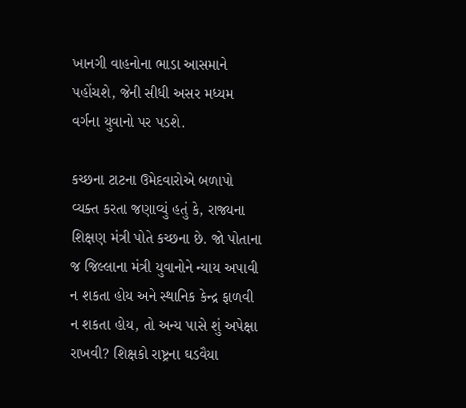ખાનગી વાહનોના ભાડા આસમાને પહોંચશે, જેની સીધી અસર મધ્યમ વર્ગના યુવાનો પર પડશે.

કચ્છના ટાટના ઉમેદવારોએ બળાપો વ્યક્ત કરતા જણાવ્યું હતું કે, રાજ્યના શિક્ષણ મંત્રી પોતે કચ્છના છે. જો પોતાના જ જિલ્લાના મંત્રી યુવાનોને ન્યાય અપાવી ન શકતા હોય અને સ્થાનિક કેન્દ્ર ફાળવી ન શકતા હોય, તો અન્ય પાસે શું અપેક્ષા રાખવી? શિક્ષકો રાષ્ટ્રના ઘડવૈયા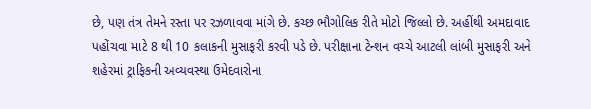છે, પણ તંત્ર તેમને રસ્તા પર રઝળાવવા માંગે છે. કચ્છ ભૌગોલિક રીતે મોટો જિલ્લો છે. અહીંથી અમદાવાદ પહોંચવા માટે 8 થી 10 કલાકની મુસાફરી કરવી પડે છે. પરીક્ષાના ટેન્શન વચ્ચે આટલી લાંબી મુસાફરી અને શહેરમાં ટ્રાફિકની અવ્યવસ્થા ઉમેદવારોના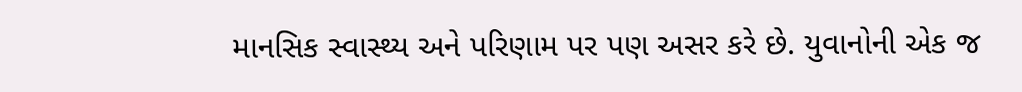માનસિક સ્વાસ્થ્ય અને પરિણામ પર પણ અસર કરે છે. યુવાનોની એક જ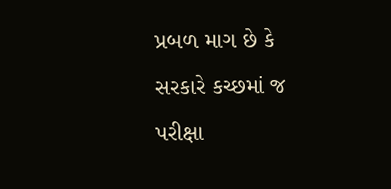પ્રબળ માગ છે કે સરકારે કચ્છમાં જ પરીક્ષા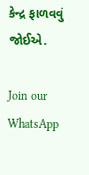કેન્દ્ર ફાળવવું જોઈએ.

Join our WhatsApp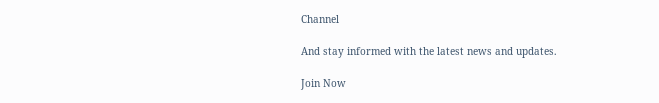Channel

And stay informed with the latest news and updates.

Join Now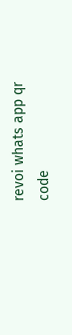revoi whats app qr code